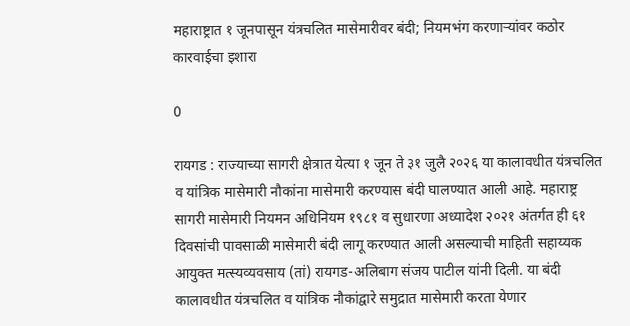महाराष्ट्रात १ जूनपासून यंत्रचलित मासेमारीवर बंदी; नियमभंग करणाऱ्यांवर कठोर कारवाईचा इशारा

0

रायगड : राज्याच्या सागरी क्षेत्रात येत्या १ जून ते ३१ जुलै २०२६ या कालावधीत यंत्रचलित व यांत्रिक मासेमारी नौकांना मासेमारी करण्यास बंदी घालण्यात आली आहे. महाराष्ट्र सागरी मासेमारी नियमन अधिनियम १९८१ व सुधारणा अध्यादेश २०२१ अंतर्गत ही ६१ दिवसांची पावसाळी मासेमारी बंदी लागू करण्यात आली असल्याची माहिती सहाय्यक आयुक्त मत्स्यव्यवसाय (तां) रायगड-अलिबाग संजय पाटील यांनी दिली. या बंदी कालावधीत यंत्रचलित व यांत्रिक नौकांद्वारे समुद्रात मासेमारी करता येणार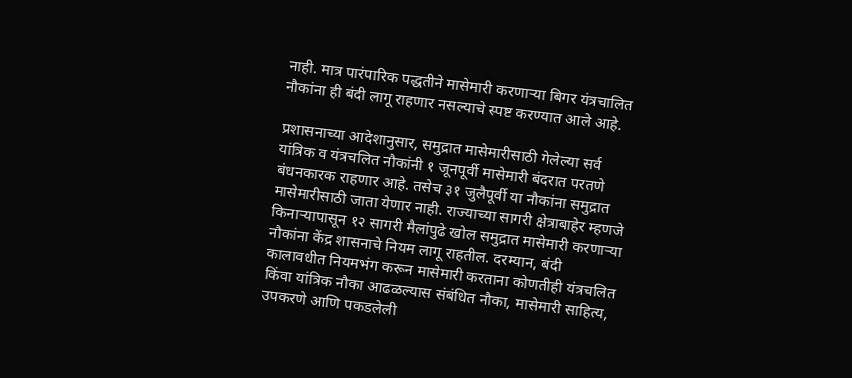नाही. मात्र पारंपारिक पद्धतीने मासेमारी करणाऱ्या बिगर यंत्रचालित नौकांना ही बंदी लागू राहणार नसल्याचे स्पष्ट करण्यात आले आहे.

प्रशासनाच्या आदेशानुसार, समुद्रात मासेमारीसाठी गेलेल्या सर्व यांत्रिक व यंत्रचलित नौकांनी १ जूनपूर्वी मासेमारी बंदरात परतणे बंधनकारक राहणार आहे. तसेच ३१ जुलैपूर्वी या नौकांना समुद्रात मासेमारीसाठी जाता येणार नाही. राज्याच्या सागरी क्षेत्राबाहेर म्हणजे किनाऱ्यापासून १२ सागरी मैलांपुढे खोल समुद्रात मासेमारी करणाऱ्या नौकांना केंद्र शासनाचे नियम लागू राहतील. दरम्यान, बंदी कालावधीत नियमभंग करून मासेमारी करताना कोणतीही यंत्रचलित किंवा यांत्रिक नौका आढळल्यास संबंधित नौका, मासेमारी साहित्य, उपकरणे आणि पकडलेली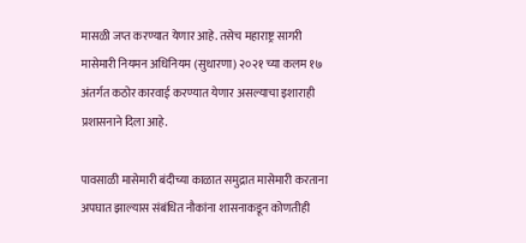मासळी जप्त करण्यात येणार आहे. तसेच महाराष्ट्र सागरी मासेमारी नियमन अधिनियम (सुधारणा) २०२१ च्या कलम १७ अंतर्गत कठोर कारवाई करण्यात येणार असल्याचा इशाराही प्रशासनाने दिला आहे.

पावसाळी मासेमारी बंदीच्या काळात समुद्रात मासेमारी करताना अपघात झाल्यास संबंधित नौकांना शासनाकडून कोणतीही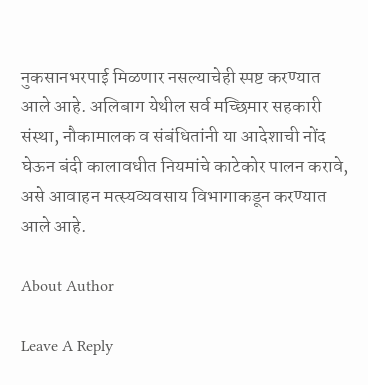नुकसानभरपाई मिळणार नसल्याचेही स्पष्ट करण्यात आले आहे. अलिबाग येथील सर्व मच्छिमार सहकारी संस्था, नौकामालक व संबंधितांनी या आदेशाची नोंद घेऊन बंदी कालावधीत नियमांचे काटेकोर पालन करावे, असे आवाहन मत्स्यव्यवसाय विभागाकडून करण्यात आले आहे.

About Author

Leave A Reply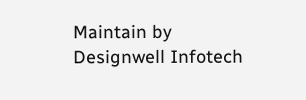Maintain by Designwell Infotech